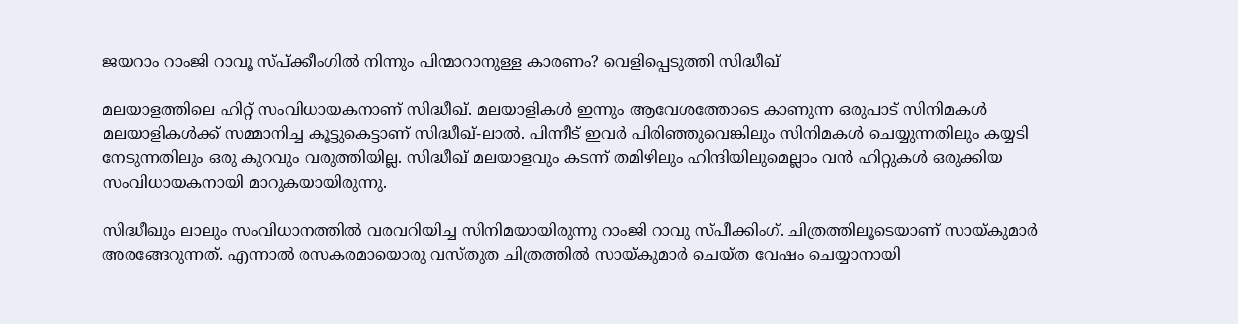ജയറാം റാംജി റാവൂ സ്പ്ക്കീംഗില്‍ നിന്നും പിന്മാറാനുള്ള കാരണം? വെളിപ്പെടുത്തി സിദ്ധീഖ്

മലയാളത്തിലെ ഹിറ്റ് സംവിധായകനാണ് സിദ്ധീഖ്. മലയാളികള്‍ ഇന്നും ആവേശത്തോടെ കാണുന്ന ഒരുപാട് സിനിമകള്‍ മലയാളികള്‍ക്ക് സമ്മാനിച്ച കൂട്ടുകെട്ടാണ് സിദ്ധീഖ്-ലാല്‍. പിന്നീട് ഇവര്‍ പിരിഞ്ഞുവെങ്കിലും സിനിമകള്‍ ചെയ്യുന്നതിലും കയ്യടി നേടുന്നതിലും ഒരു കുറവും വരുത്തിയില്ല. സിദ്ധീഖ് മലയാളവും കടന്ന് തമിഴിലും ഹിന്ദിയിലുമെല്ലാം വന്‍ ഹിറ്റുകള്‍ ഒരുക്കിയ സംവിധായകനായി മാറുകയായിരുന്നു.

സിദ്ധീഖും ലാലും സംവിധാനത്തില്‍ വരവറിയിച്ച സിനിമയായിരുന്നു റാംജി റാവു സ്പീക്കിംഗ്. ചിത്രത്തിലൂടെയാണ് സായ്കുമാര്‍ അരങ്ങേറുന്നത്. എന്നാല്‍ രസകരമായൊരു വസ്തുത ചിത്രത്തില്‍ സായ്കുമാര്‍ ചെയ്ത വേഷം ചെയ്യാനായി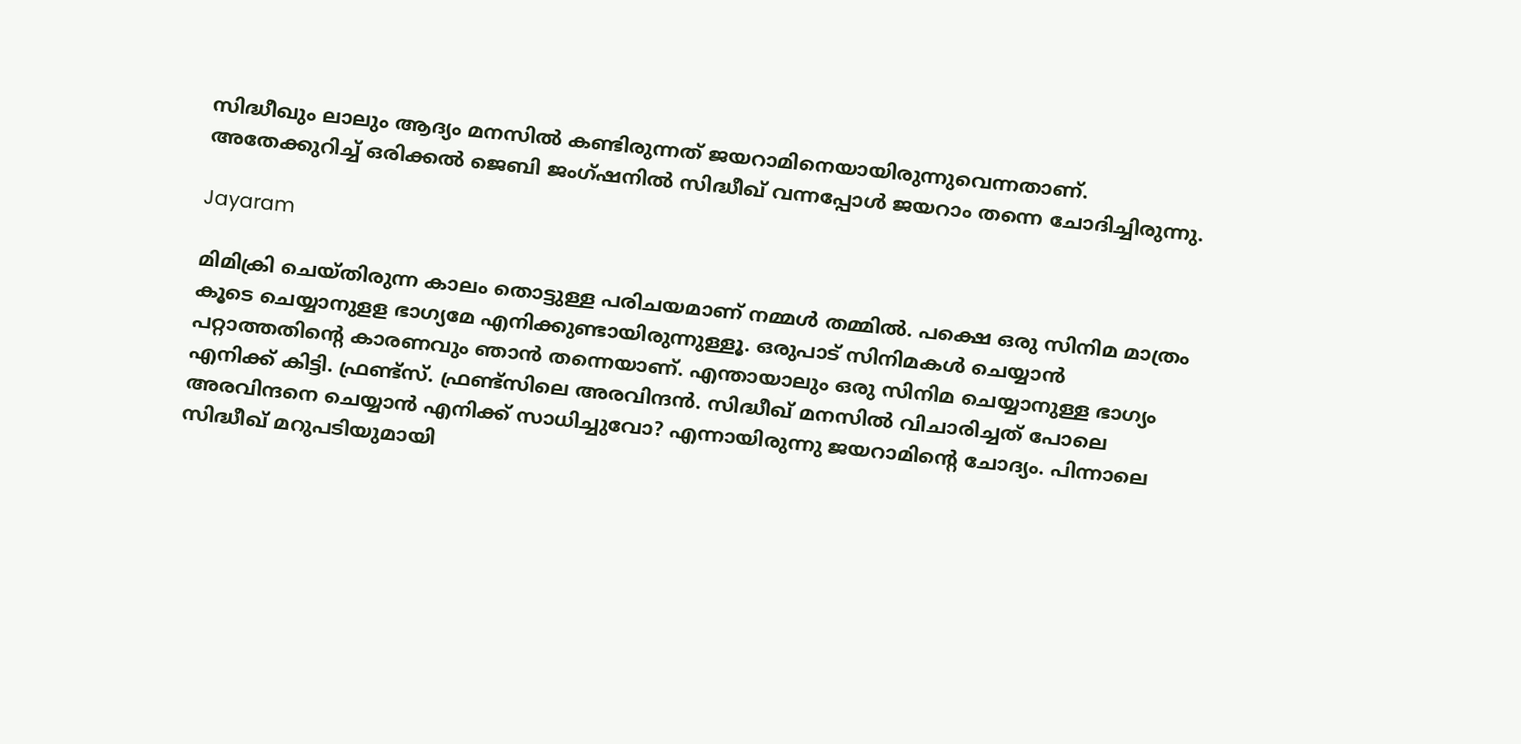സിദ്ധീഖും ലാലും ആദ്യം മനസില്‍ കണ്ടിരുന്നത് ജയറാമിനെയായിരുന്നുവെന്നതാണ്. അതേക്കുറിച്ച് ഒരിക്കല്‍ ജെബി ജംഗ്ഷനില്‍ സിദ്ധീഖ് വന്നപ്പോള്‍ ജയറാം തന്നെ ചോദിച്ചിരുന്നു.

Jayaram

മിമിക്രി ചെയ്തിരുന്ന കാലം തൊട്ടുള്ള പരിചയമാണ് നമ്മള്‍ തമ്മില്‍. പക്ഷെ ഒരു സിനിമ മാത്രം കൂടെ ചെയ്യാനുളള ഭാഗ്യമേ എനിക്കുണ്ടായിരുന്നുള്ളൂ. ഒരുപാട് സിനിമകള്‍ ചെയ്യാന്‍ പറ്റാത്തതിന്റെ കാരണവും ഞാന്‍ തന്നെയാണ്. എന്തായാലും ഒരു സിനിമ ചെയ്യാനുള്ള ഭാഗ്യം എനിക്ക് കിട്ടി. ഫ്രണ്ട്‌സ്. ഫ്രണ്ട്‌സിലെ അരവിന്ദന്‍. സിദ്ധീഖ് മനസില്‍ വിചാരിച്ചത് പോലെ അരവിന്ദനെ ചെയ്യാന്‍ എനിക്ക് സാധിച്ചുവോ? എന്നായിരുന്നു ജയറാമിന്റെ ചോദ്യം. പിന്നാലെ സിദ്ധീഖ് മറുപടിയുമായി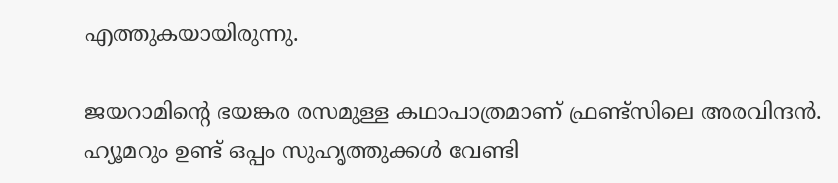എത്തുകയായിരുന്നു.

ജയറാമിന്റെ ഭയങ്കര രസമുള്ള കഥാപാത്രമാണ് ഫ്രണ്ട്‌സിലെ അരവിന്ദന്‍. ഹ്യൂമറും ഉണ്ട് ഒപ്പം സുഹൃത്തുക്കള്‍ വേണ്ടി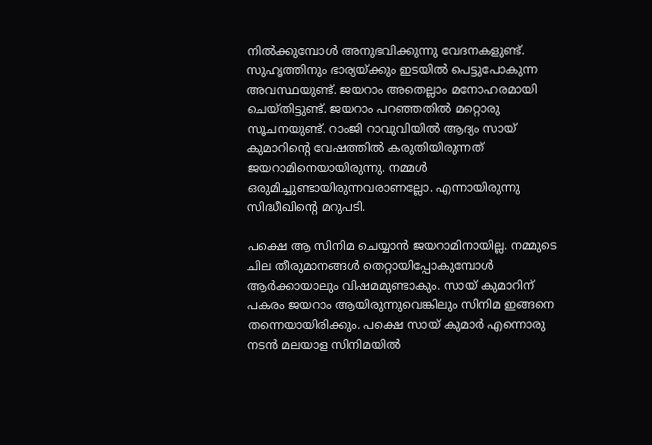നില്‍ക്കുമ്പോള്‍ അനുഭവിക്കുന്നു വേദനകളുണ്ട്. സുഹൃത്തിനും ഭാര്യയ്ക്കും ഇടയില്‍ പെട്ടുപോകുന്ന അവസ്ഥയുണ്ട്. ജയറാം അതെല്ലാം മനോഹരമായി ചെയ്തിട്ടുണ്ട്. ജയറാം പറഞ്ഞതില്‍ മറ്റൊരു സൂചനയുണ്ട്. റാംജി റാവുവിയില്‍ ആദ്യം സായ് കുമാറിന്റെ വേഷത്തില്‍ കരുതിയിരുന്നത് ജയറാമിനെയായിരുന്നു. നമ്മള്‍ ഒരുമിച്ചുണ്ടായിരുന്നവരാണല്ലോ. എന്നായിരുന്നു സിദ്ധീഖിന്റെ മറുപടി.

പക്ഷെ ആ സിനിമ ചെയ്യാന്‍ ജയറാമിനായില്ല. നമ്മുടെ ചില തീരുമാനങ്ങള്‍ തെറ്റായിപ്പോകുമ്പോള്‍ ആര്‍ക്കായാലും വിഷമമുണ്ടാകും. സായ് കുമാറിന് പകരം ജയറാം ആയിരുന്നുവെങ്കിലും സിനിമ ഇങ്ങനെ തന്നെയായിരിക്കും. പക്ഷെ സായ് കുമാര്‍ എന്നൊരു നടന്‍ മലയാള സിനിമയില്‍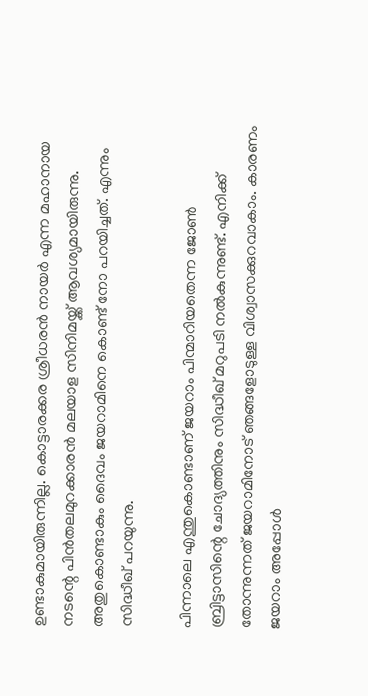ഉണ്ടാകുമായിരുന്നില്ല. കൊട്ടാരക്കര ശ്രീധരന്‍ നായര്‍ എന്ന മഹാനായ നടന്റെ പിന്‍തലമുറക്കാരന്‍ മലയാള സിനിമയ്ക്ക് ആവശ്യമായിരുന്നു. അതുകൊണ്ടാകും ദൈവം ജയറാമിനെ കൊണ്ട് നോ പറയിച്ചത്. എന്നും സിദ്ധീഖ് പറയുന്നു.

പിന്നാലെ എന്തുകൊണ്ടാണ് ജയറാം പിന്മാറിയതെന്ന ജോണ്‍ ബ്രിട്ടാസിന്റെ ചോദ്യത്തിനും സിദ്ധീഖ് മറുപടി നല്‍കുന്നുണ്ട്. എനിക്ക് തോന്നുന്നത് ജയറാമിനോട് ഞങ്ങളോടുള്ള വിശ്വാസക്കുറവാകാം. കാരണം ജയറാം അപ്പോള്‍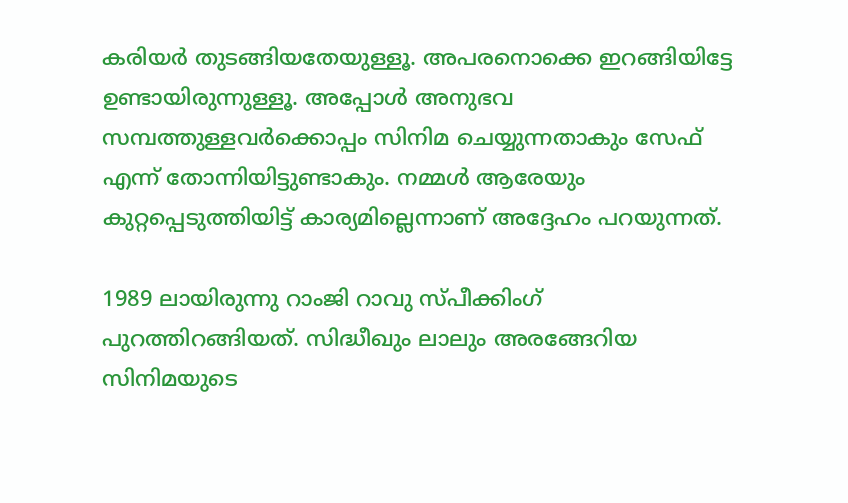കരിയര്‍ തുടങ്ങിയതേയുള്ളൂ. അപരനൊക്കെ ഇറങ്ങിയിട്ടേ ഉണ്ടായിരുന്നുള്ളൂ. അപ്പോള്‍ അനുഭവ സമ്പത്തുള്ളവര്‍ക്കൊപ്പം സിനിമ ചെയ്യുന്നതാകും സേഫ് എന്ന് തോന്നിയിട്ടുണ്ടാകും. നമ്മള്‍ ആരേയും കുറ്റപ്പെടുത്തിയിട്ട് കാര്യമില്ലെന്നാണ് അദ്ദേഹം പറയുന്നത്.

1989 ലായിരുന്നു റാംജി റാവു സ്പീക്കിംഗ് പുറത്തിറങ്ങിയത്. സിദ്ധീഖും ലാലും അരങ്ങേറിയ സിനിമയുടെ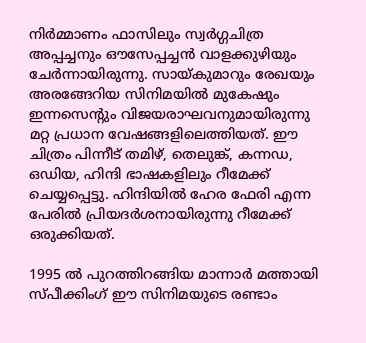നിര്‍മ്മാണം ഫാസിലും സ്വര്‍ഗ്ഗചിത്ര അപ്പച്ചനും ഔസേപ്പച്ചന്‍ വാളക്കുഴിയും ചേര്‍ന്നായിരുന്നു. സായ്കുമാറും രേഖയും അരങ്ങേറിയ സിനിമയില്‍ മുകേഷും ഇന്നസെന്റും വിജയരാഘവനുമായിരുന്നു മറ്റ പ്രധാന വേഷങ്ങളിലെത്തിയത്. ഈ ചിത്രം പിന്നീട് തമിഴ്, തെലുങ്ക്, കന്നഡ, ഒഡിയ, ഹിന്ദി ഭാഷകളിലും റീമേക്ക് ചെയ്യപ്പെട്ടു. ഹിന്ദിയില്‍ ഹേര ഫേരി എന്ന പേരില്‍ പ്രിയദര്‍ശനായിരുന്നു റീമേക്ക് ഒരുക്കിയത്.

1995 ല്‍ പുറത്തിറങ്ങിയ മാന്നാര്‍ മത്തായി സ്പീക്കിംഗ് ഈ സിനിമയുടെ രണ്ടാം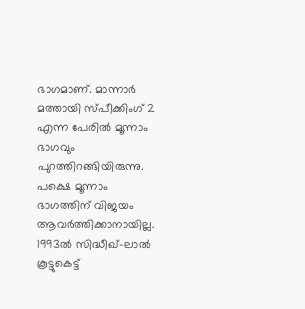ഭാഗമാണ്. മാന്നാര്‍ മത്തായി സ്പീക്കിംഗ് 2 എന്ന പേരില്‍ മൂന്നാം ഭാഗവും പുറത്തിറങ്ങിയിരുന്നു. പക്ഷെ മൂന്നാം ഭാഗത്തിന് വിജയം ആവര്‍ത്തിക്കാനായില്ല. 1993ല്‍ സിദ്ധീഖ്-ലാല്‍ കൂട്ടുകെട്ട്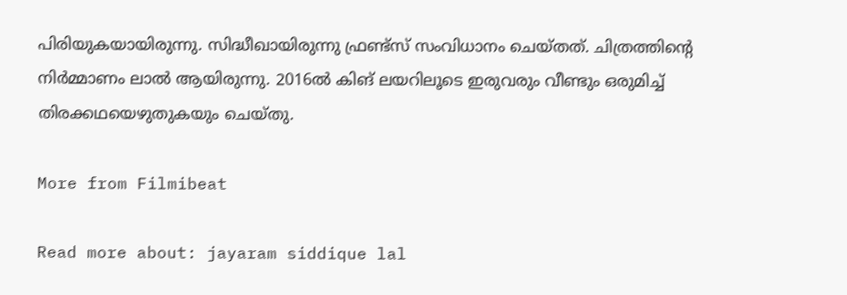പിരിയുകയായിരുന്നു. സിദ്ധീഖായിരുന്നു ഫ്രണ്ട്‌സ് സംവിധാനം ചെയ്തത്. ചിത്രത്തിന്റെ നിര്‍മ്മാണം ലാല്‍ ആയിരുന്നു. 2016ല്‍ കിങ് ലയറിലൂടെ ഇരുവരും വീണ്ടും ഒരുമിച്ച് തിരക്കഥയെഴുതുകയും ചെയ്തു.

More from Filmibeat

Read more about: jayaram siddique lal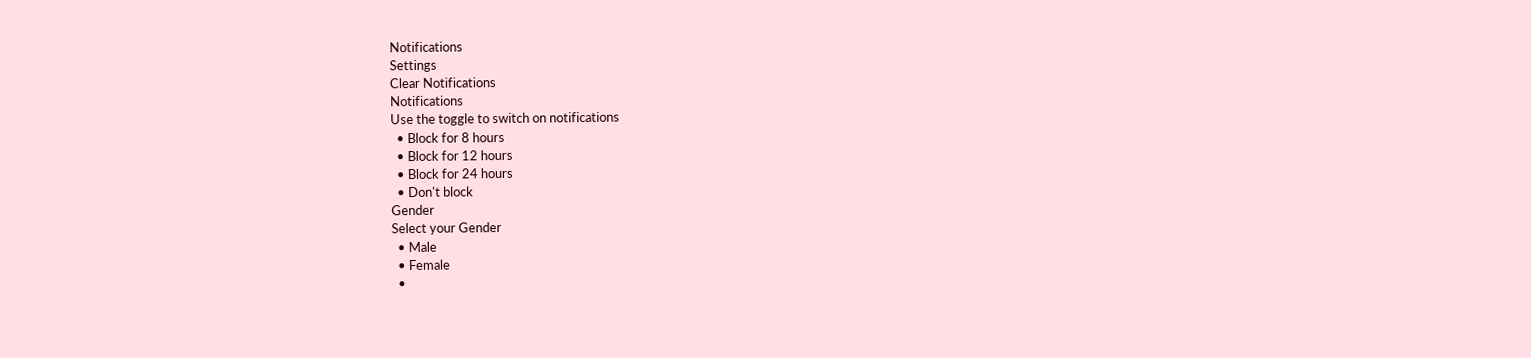Notifications
Settings
Clear Notifications
Notifications
Use the toggle to switch on notifications
  • Block for 8 hours
  • Block for 12 hours
  • Block for 24 hours
  • Don't block
Gender
Select your Gender
  • Male
  • Female
  •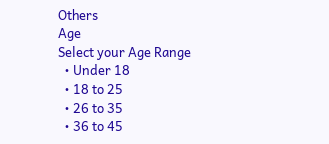Others
Age
Select your Age Range
  • Under 18
  • 18 to 25
  • 26 to 35
  • 36 to 45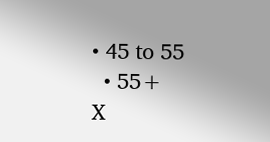• 45 to 55
  • 55+
X